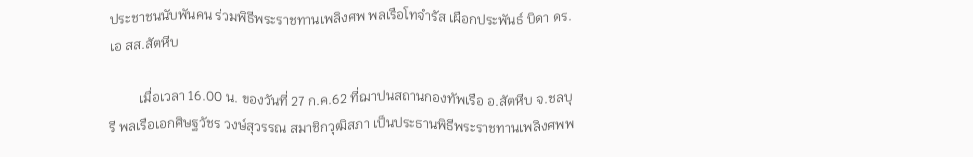ประชาชนนับพันคน ร่วมพิธีพระราชทานเพลิงศพ พลเรือโทจำรัส เผือกประพันธ์ บิดา ดร.เอ สส.สัตหีบ

         เมื่อเวลา 16.00 น. ของวันที่ 27 ก.ค.62 ที่ฌาปนสถานกองทัพเรือ อ.สัตหีบ จ.ชลบุรี พลเรือเอกศิษฐวัชร วงษ์สุวรรณ สมาชิกวุฒิสภา เป็นประธานพิธีพระราชทานเพลิงศพพ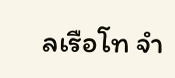ลเรือโท จำ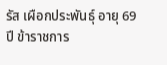รัส เผือกประพันธุ์ อายุ 69 ปี ข้าราชการ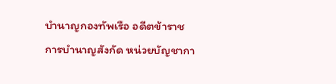บำนาญกองทัพเรือ อดีตข้าราชการบำนาญสังกัด หน่วยบัญชากา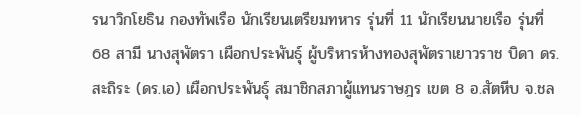รนาวิกโยธิน กองทัพเรือ นักเรียนเตรียมทหาร รุ่นที่ 11 นักเรียนนายเรือ รุ่นที่ 68 สามี นางสุพัตรา เผือกประพันธุ์ ผู้บริหารห้างทองสุพัตราเยาวราช บิดา ดร.สะถิระ (ดร.เอ) เผือกประพันธุ์ สมาชิกสภาผู้แทนราษฎร เขต 8 อ.สัตหีบ จ.ชล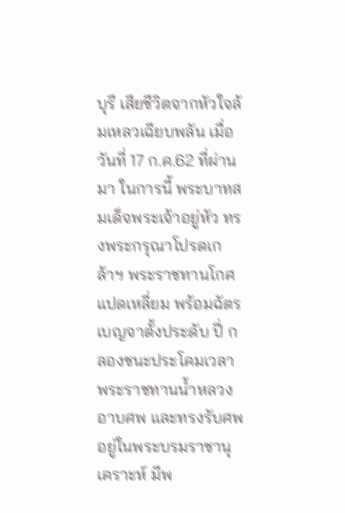บุรี เสียชีวิตจากหัวใจล้มเหลวเฉียบพลัน เมื่อวันที่ 17 ก.ค.62 ที่ผ่านมา ในการนี้ พระบาทสมเด็จพระเจ้าอยู่หัว ทรงพระกรุณาโปรดเกล้าฯ พระราชทานโกศแปดเหลี่ยม พร้อมฉัตรเบญจาตั้งประดับ ปี่ กลองชนะประโคมเวลาพระราชทานน้ำหลวงอาบศพ และทรงรับศพอยู่ในพระบรมราชานุเคราะห์ มีพ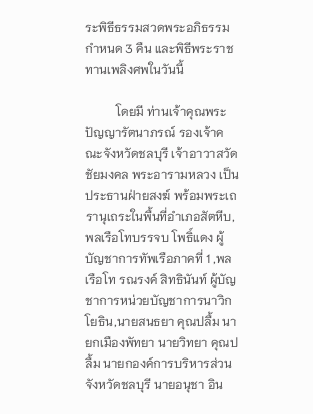ระพิธีธรรมสวดพระอภิธรรม กำหนด 3 คืน และพิธีพระราชทานเพลิงศพในวันนี้

          โดยมี ท่านเจ้าคุณพระปัญญารัตนาภรณ์ รองเจ้าคณะจังหวัดชลบุรี เจ้าอาวาสวัดชัยมงคล พระอารามหลวง เป็นประธานฝ่ายสงฆ์ พร้อมพระเถรานุเถระในพื้นที่อำเภอสัตหีบ,พลเรือโทบรรจบ โพธิ์แดง ผู้บัญชาการทัพเรือภาคที่ 1 ,พลเรือโท รณรงค์ สิทธินันท์ ผู้บัญชาการหน่วยบัญชาการนาวิกโยธิน,นายสนธยา คุณปลื้ม นายกเมืองพัทยา นายวิทยา คุณปลื้ม นายกองค์การบริหารส่วนจังหวัดชลบุรี นายอนุชา อิน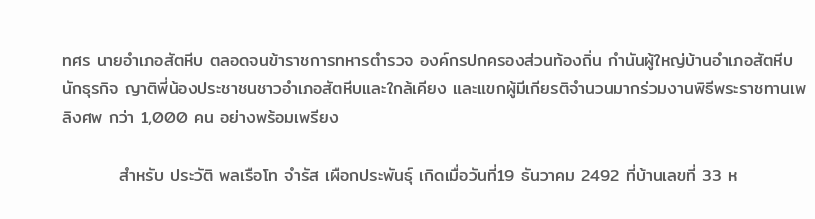ทศร นายอำเภอสัตหีบ ตลอดจนข้าราชการทหารตำรวจ องค์กรปกครองส่วนท้องถิ่น กำนันผู้ใหญ่บ้านอำเภอสัตหีบ นักธุรกิจ ญาติพี่น้องประชาชนชาวอำเภอสัตหีบและใกล้เคียง และแขกผู้มีเกียรติจำนวนมากร่วมงานพิธีพระราชทานเพลิงศพ กว่า 1,000 คน อย่างพร้อมเพรียง

         สำหรับ ประวัติ พลเรือโท จำรัส เผือกประพันธุ์ เกิดเมื่อวันที่19 ธันวาคม 2492 ที่บ้านเลขที่ 33 ห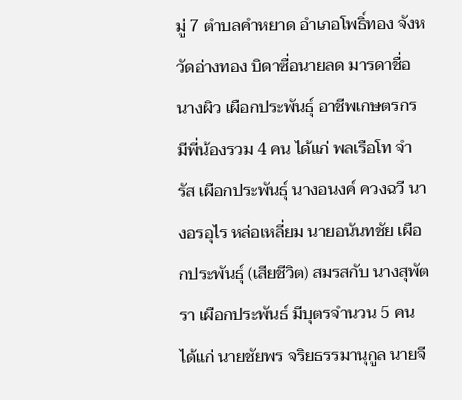มู่ 7 ตำบลคำหยาด อำเภอโพธิ์ทอง จังหวัดอ่างทอง บิดาซื่อนายลด มารดาชื่อ นางผิว เผือกประพันธุ์ อาชีพเกษตรกร มีพี่น้องรวม 4 คน ได้แก่ พลเรือโท จำรัส เผือกประพันธุ์ นางอนงค์ ควงฉวี นางอรอุไร หล่อเหลี่ยม นายอนันทชัย เผือกประพันธุ์ (เสียชีวิต) สมรสกับ นางสุพัตรา เผือกประพันธ์ มีบุตรจำนวน 5 คน ได้แก่ นายชัยพร จริยธรรมานุกูล นายจี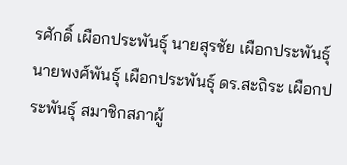รศักดิ์ เผือกประพันธุ์ นายสุรชัย เผือกประพันธุ์ นายพงศ์พันธุ์ เผือกประพันธุ์ ดร.สะถิระ เผือกประพันธุ์ สมาชิกสภาผู้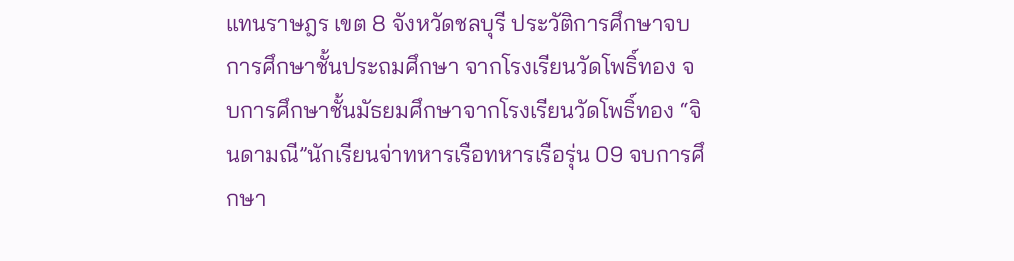แทนราษฎร เขต 8 จังหวัดชลบุรี ประวัติการศึกษาจบการศึกษาชั้นประถมศึกษา จากโรงเรียนวัดโพธิ์ทอง จบการศึกษาชั้นมัธยมศึกษาจากโรงเรียนวัดโพธิ์ทอง “จินดามณี”นักเรียนจ่าทหารเรือทหารเรือรุ่น 09 จบการศึกษา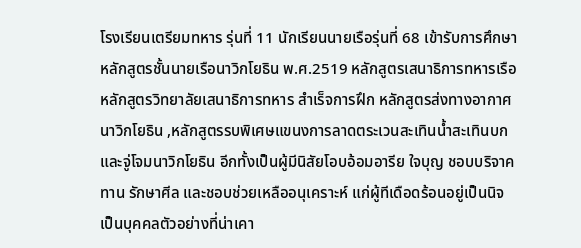โรงเรียนเตรียมทหาร รุ่นที่ 11 นักเรียนนายเรือรุ่นที่ 68 เข้ารับการศึกษาหลักสูตรชั้นนายเรือนาวิกโยธิน พ.ศ.2519 หลักสูตรเสนาธิการทหารเรือ หลักสูตรวิทยาลัยเสนาธิการทหาร สำเร็จการฝึก หลักสูตรส่งทางอากาศนาวิกโยธิน ,หลักสูตรรบพิเศษแขนงการลาดตระเวนสะเทินน้ำสะเทินบกและจู่โจมนาวิกโยธิน อีกทั้งเป็นผู้มีนิสัยโอบอ้อมอารีย ใจบุญ ชอบบริจาคทาน รักษาศีล และชอบช่วยเหลืออนุเคราะห์ แก่ผู้ทีเดือดร้อนอยู่เป็นนิจ เป็นบุคคลตัวอย่างที่น่าเคา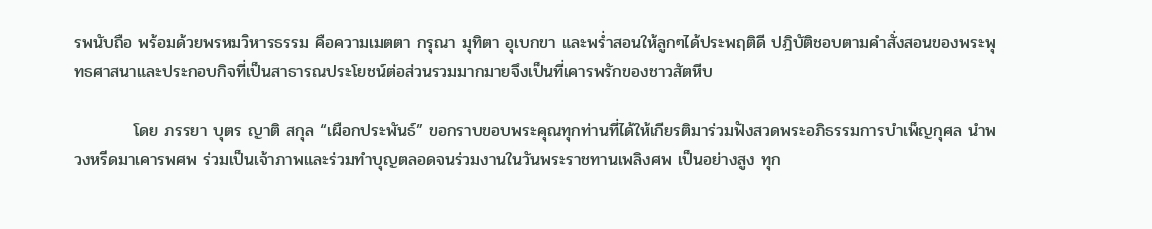รพนับถือ พร้อมด้วยพรหมวิหารธรรม คือความเมตตา กรุณา มุทิตา อุเบกขา และพร่ำสอนให้ลูกๆได้ประพฤติดี ปฎิบัติชอบตามคำสั่งสอนของพระพุทธศาสนาและประกอบกิจที่เป็นสาธารณประโยชน์ต่อส่วนรวมมากมายจึงเป็นที่เคารพรักของชาวสัตหีบ

          โดย ภรรยา บุตร ญาติ สกุล “เผือกประพันธ์” ขอกราบขอบพระคุณทุกท่านที่ได้ให้เกียรติมาร่วมฟังสวดพระอภิธรรมการบำเพ็ญกุศล นำพวงหรีดมาเคารพศพ ร่วมเป็นเจ้าภาพและร่วมทำบุญตลอดจนร่วมงานในวันพระราชทานเพลิงศพ เป็นอย่างสูง ทุก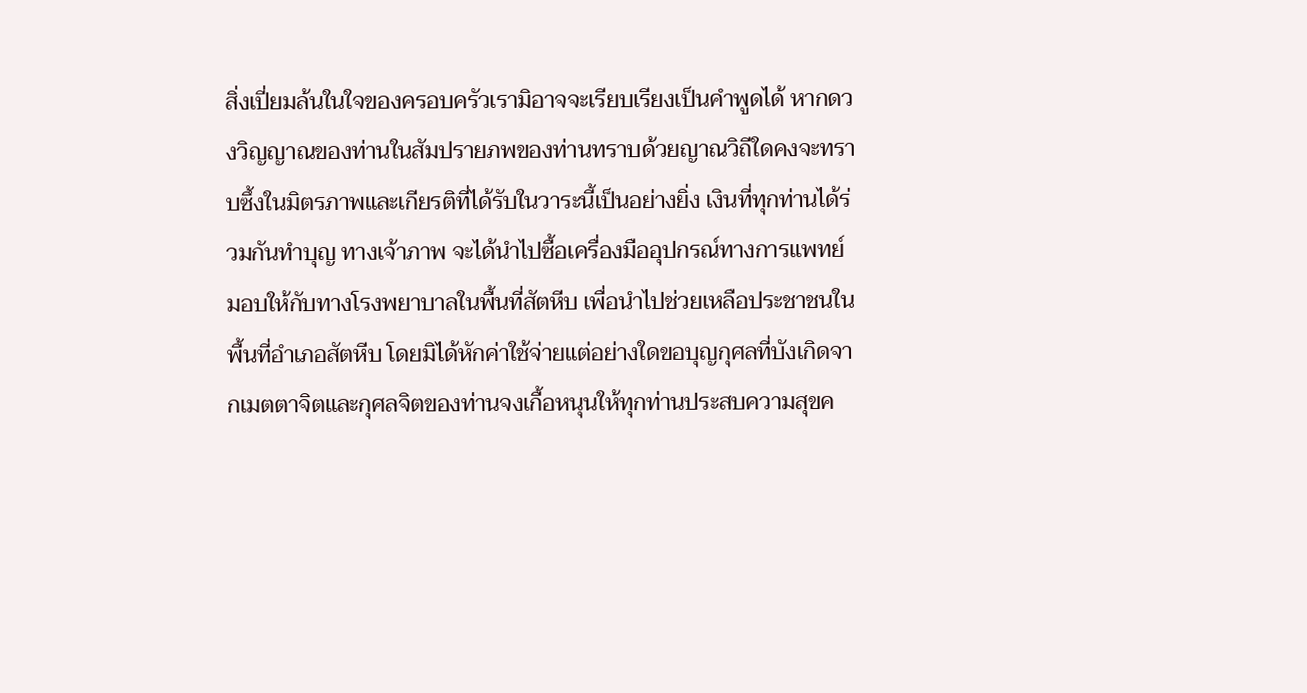สิ่งเปี่ยมล้นในใจของครอบครัวเรามิอาจจะเรียบเรียงเป็นคำพูดได้ หากดวงวิญญาณของท่านในสัมปรายภพของท่านทราบด้วยญาณวิถีใดคงจะทราบซึ้งในมิตรภาพและเกียรติที่ได้รับในวาระนี้เป็นอย่างยิ่ง เงินที่ทุกท่านได้ร่วมกันทำบุญ ทางเจ้าภาพ จะได้นำไปซื้อเครื่องมืออุปกรณ์ทางการแพทย์ มอบให้กับทางโรงพยาบาลในพื้นที่สัตหีบ เพื่อนำไปช่วยเหลือประชาชนในพื้นที่อำเภอสัตหีบ โดยมิได้หักค่าใช้จ่ายแต่อย่างใดขอบุญกุศลที่บังเกิดจากเมตตาจิตและกุศลจิตของท่านจงเกื้อหนุนให้ทุกท่านประสบความสุขค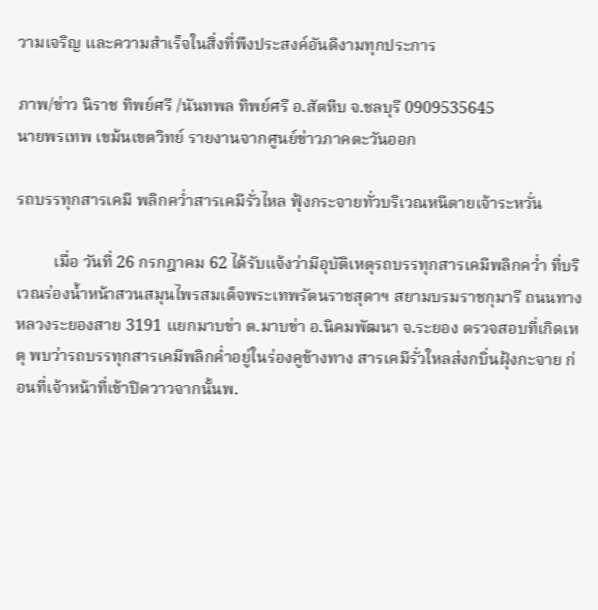วามเจริญ และความสำเร็จในสิ่งที่พึงประสงค์อันดีงามทุกประการ

ภาพ/ข่าว นิราช ทิพย์ศรี /นันทพล ทิพย์ศรี อ.สัตหีบ จ.ชลบุรี 0909535645
นายพรเทพ เขม้นเขตวิทย์ รายงานจากศูนย์ข่าวภาคตะวันออก

รถบรรทุกสารเคมี พลิกคว่ำสารเคมีรั่วไหล ฟุ้งกระจายทั่วบริเวณหนีตายเจ้าระหวั่น

         เมื่อ วันที่ 26 กรกฎาคม 62 ได้รับแจ้งว่ามีอุบัติเหตุรถบรรทุกสารเคมีพลิกคว่ำ ที่บริเวณร่องน้ำหน้าสวนสมุนไพรสมเด็จพระเทพรัตนราชสุดาฯ สยามบรมราชกุมารี ถนนทางหลวงระยองสาย 3191 แยกมาบข่า ต.มาบข่า อ.นิคมพัฒนา จ.ระยอง ตรวจสอบที่เกิดเหตุ พบว่ารถบรรทุกสารเคมีพลิกค่ำอยู่ในร่องคูข้างทาง สารเคมีรั่วใหลส่งกบิ่นฝุ้งกะจาย ก่อนที่เจ้าหน้าที่เข้าปิดวาวจากนั้นพ.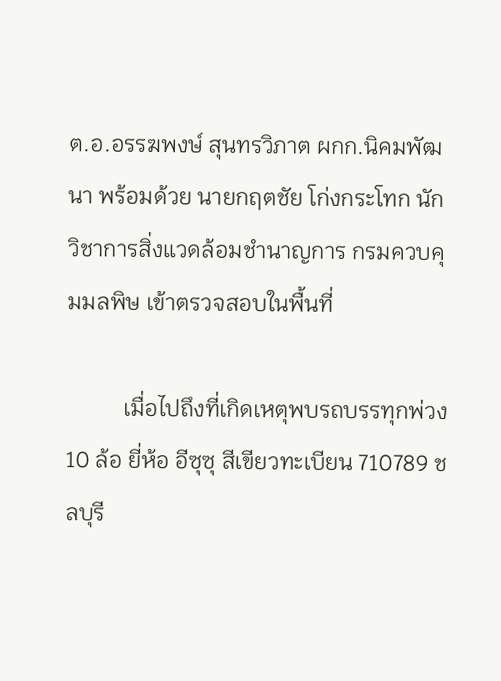ต.อ.อรรฆพงษ์ สุนทรวิภาต ผกก.นิคมพัฒนา พร้อมด้วย นายกฤตชัย โก่งกระโทก นักวิชาการสิ่งแวดล้อมชำนาญการ กรมควบคุมมลพิษ เข้าตรวจสอบในพื้นที่

          เมื่อไปถึงที่เกิดเหตุพบรถบรรทุกพ่วง 10 ล้อ ยี่ห้อ อีซุซุ สีเขียวทะเบียน 710789 ชลบุรี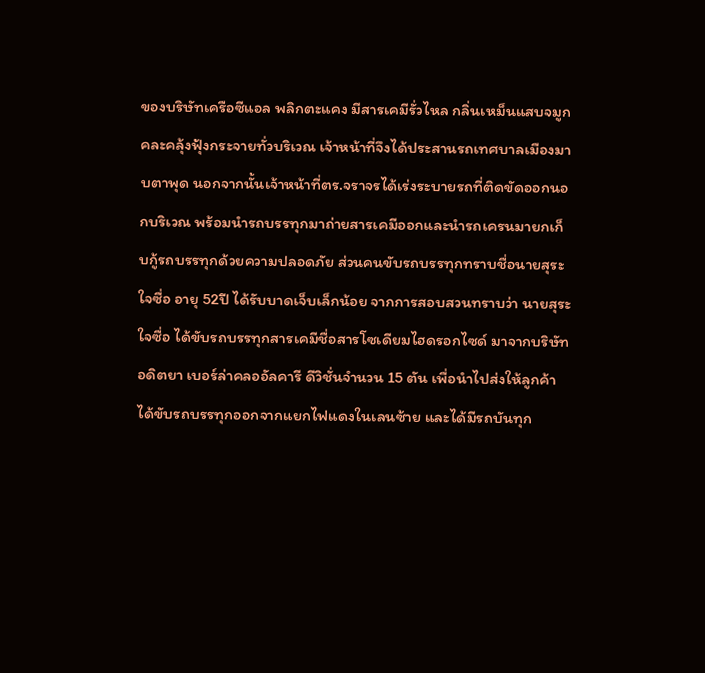ของบริษัทเครือซีแอล พลิกตะแคง มีสารเคมีรั่วไหล กลิ่นเหม็นแสบจมูก คละคลุ้งฟุ้งกระจายทั่วบริเวณ เจ้าหน้าที่จึงได้ประสานรถเทศบาลเมืองมาบตาพุด นอกจากนั้นเจ้าหน้าที่ตร.จราจรได้เร่งระบายรถที่ติดขัดออกนอกบริเวณ พร้อมนำรถบรรทุกมาถ่ายสารเคมีออกและนำรถเครนมายกเก็บกู้รถบรรทุกด้วยความปลอดภัย ส่วนคนขับรถบรรทุกทราบชื่อนายสุระ ใจซื่อ อายุ 52ปี ได้รับบาดเจ็บเล็กน้อย จากการสอบสวนทราบว่า นายสุระ ใจซื่อ ได้ขับรถบรรทุกสารเคมีชื่อสารโซเดียมไฮดรอกไซด์ มาจากบริษัท อดิตยา เบอร์ล่าคลออัลคารี ดีวิชั่นจำนวน 15 ตัน เพื่อนำไปส่งให้ลูกค้าได้ขับรถบรรทุกออกจากแยกไฟแดงในเลนซ้าย และได้มีรถบันทุก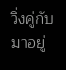วิ่งคู่กับมาอยู่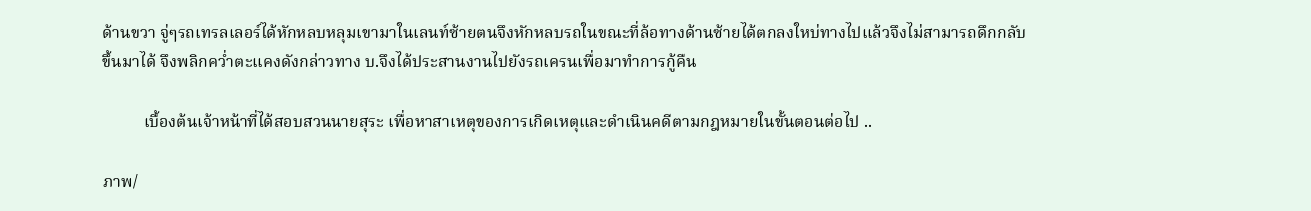ด้านขวา จู่ๆรถเทรลเลอร์ได้หักหลบหลุมเขามาในเลนท์ซ้ายตนจึงหักหลบรถในขณะที่ล้อทางด้านซ้ายได้ตกลงใหบ่ทางไปแล้วจึงไม่สามารถดึกกลับขึ้นมาได้ จึงพลิกคว่ำตะแคงดังกล่าวทาง บ.จึงได้ประสานงานไปยังรถเครนเพื่อมาทำการกู้คืน

          เบื้องต้นเจ้าหน้าที่ได้สอบสวนนายสุระ เพื่อหาสาเหตุของการเกิดเหตุและดำเนินคดีตามกฎหมายในขั้นตอนต่อไป ..

ภาพ/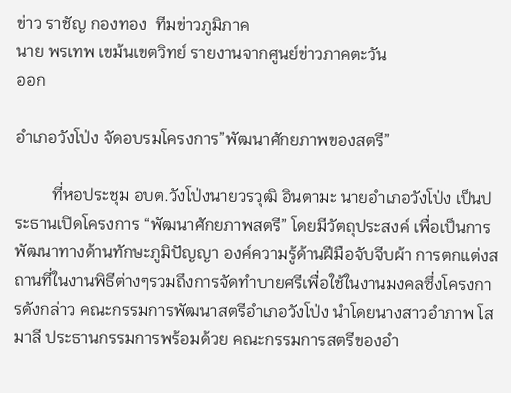ข่าว ราชัญ กองทอง  ทีมข่าวภูมิภาค
นาย พรเทพ เขม้นเขตวิทย์ รายงานจากศูนย์ข่าวภาคตะวัน
ออก

อำเภอวังโป่ง จัดอบรมโครงการ”พัฒนาศักยภาพของสตรี”

         ที่หอประชุม อบต.วังโป่งนายวรวุฒิ อินตามะ นายอำเภอวังโป่ง เป็นประธานเปิดโครงการ “พัฒนาศักยภาพสตรี” โดยมีวัตถุประสงค์ เพื่อเป็นการพัฒนาทางด้านทักษะภูมิปัญญา องค์ความรู้ด้านฝีมือจับจีบผ้า การตกแต่งสถานที่ในงานพิธีต่างๆรวมถึงการจัดทำบายศรีเพื่อใช้ในงานมงคลซึ่งโครงการดังกล่าว คณะกรรมการพัฒนาสตรีอำเภอวังโป่ง นำโดยนางสาวอำภาพ โสมาลี ประธานกรรมการพร้อมด้วย คณะกรรมการสตรีของอำ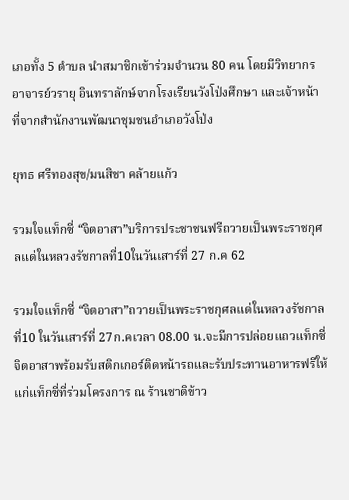เภอทั้ง 5 ตำบล นำสมาชิกเข้าร่วมจำนวน 80 คน โดยมีวิทยากร อาจารย์วรายุ อินทราลักษ์จากโรงเรียนวังโป่งศึกษา และเจ้าหน้าที่จากสำนักงานพัฒนาชุมชนอำเภอวังโป่ง

ยุทธ ศรีทองสุข/มนสิชา คล้ายแก้ว

รวมใจแท็กซี่ “จิตอาสา”บริการประชาชนฟรีถวายเป็นพระราชกุศลแด่ในหลวงรัชกาลที่10ในวันเสาร์ที่ 27 ก.ค 62

รวมใจแท็กซี่ “จิตอาสา”ถวายเป็นพระราชกุศลแด่ในหลวงรัชกาลที่10 ในวันเสาร์ที่ 27ก.คเวลา 08.00 น.จะมีการปล่อยแถวแท็กซี่จิตอาสาพร้อมรับสติกเกอร์ติดหน้ารถและรับประทานอาหารฟรีให้แก่แท็กซี่ที่ร่วมโครงการ ณ ร้านชาติข้าว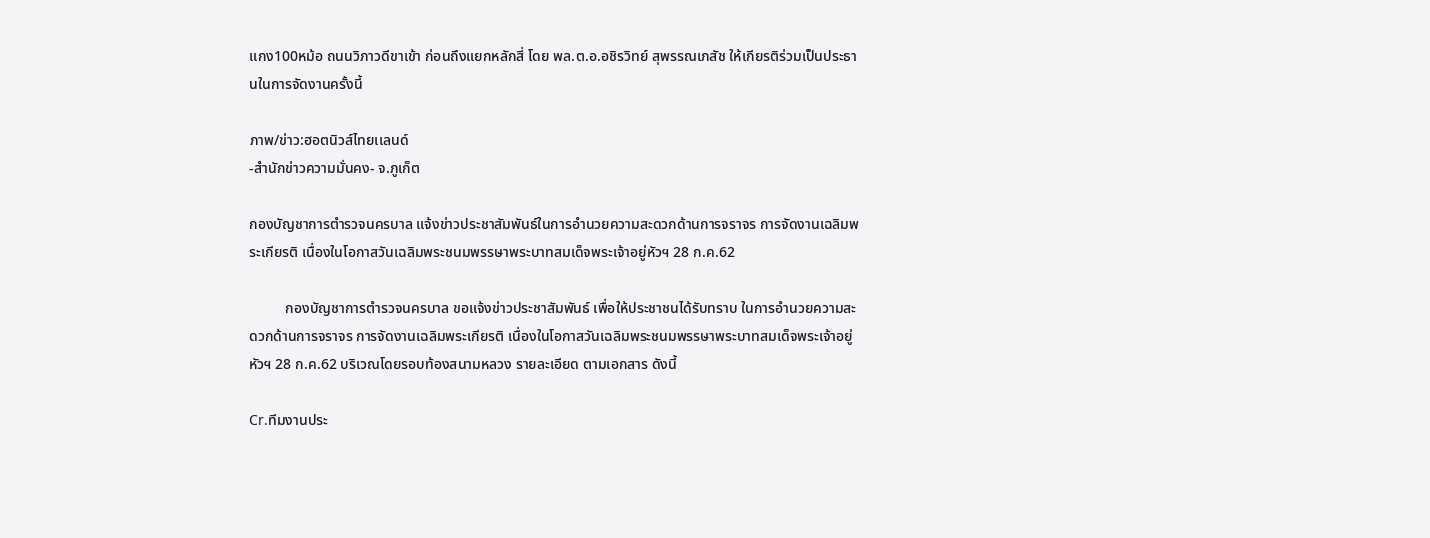แกง100หม้อ ถนนวิภาวดีขาเข้า ก่อนถึงแยกหลักสี่ โดย พล.ต.อ.อชิรวิทย์ สุพรรณเภสัช ให้เกียรติร่วมเป็นประธานในการจัดงานครั้งนี้

ภาพ/ข่าว:ฮอตนิวส์ไทยเเลนด์
-สำนักข่าวความมั่นคง- จ.ภูเก็ต

กองบัญชาการตำรวจนครบาล แจ้งข่าวประชาสัมพันธ์ในการอำนวยความสะดวกด้านการจราจร การจัดงานเฉลิมพระเกียรติ เนื่องในโอกาสวันเฉลิมพระชนมพรรษาพระบาทสมเด็จพระเจ้าอยู่หัวฯ 28 ก.ค.62

          กองบัญชาการตำรวจนครบาล ขอแจ้งข่าวประชาสัมพันธ์ เพื่อให้ประชาชนได้รับทราบ ในการอำนวยความสะดวกด้านการจราจร การจัดงานเฉลิมพระเกียรติ เนื่องในโอกาสวันเฉลิมพระชนมพรรษาพระบาทสมเด็จพระเจ้าอยู่หัวฯ 28 ก.ค.62 บริเวณโดยรอบท้องสนามหลวง รายละเอียด ตามเอกสาร ดังนี้

Cr.ทีมงานประ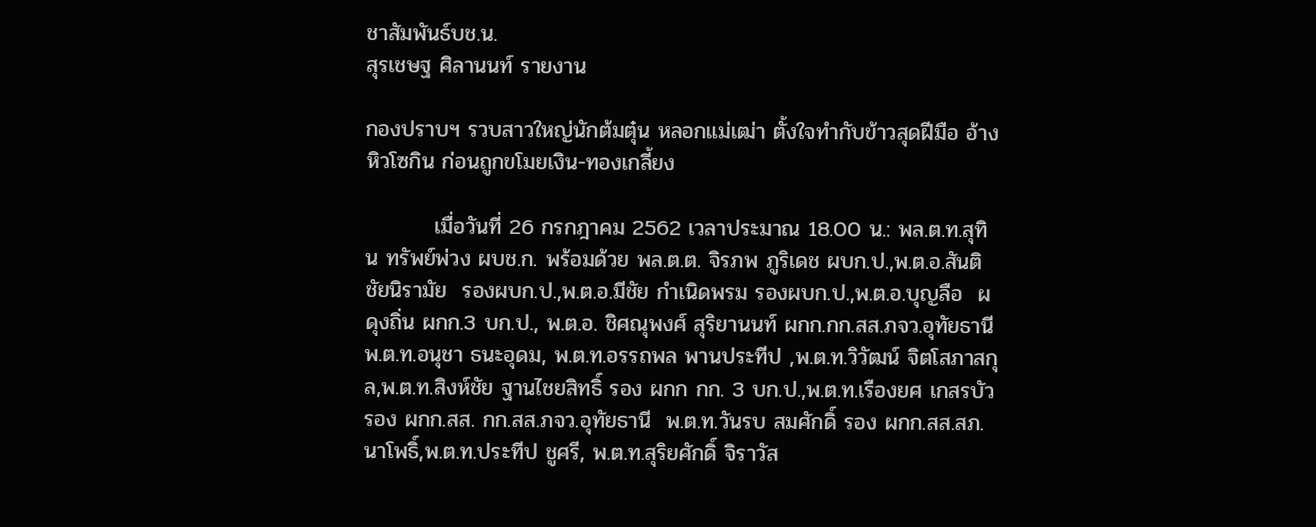ชาสัมพันธ์บช.น.
สุรเชษฐ ศิลานนท์ รายงาน

กองปราบฯ รวบสาวใหญ่นักต้มตุ๋น หลอกแม่เฒ่า ตั้งใจทำกับข้าวสุดฝีมือ อ้างหิวโซกิน ก่อนถูกขโมยเงิน-ทองเกลี้ยง

         เมื่อวันที่ 26 กรกฎาคม 2562 เวลาประมาณ 18.00 น.: พล.ต.ท.สุทิน ทรัพย์พ่วง ผบช.ก. พร้อมด้วย พล.ต.ต. จิรภพ ภูริเดช ผบก.ป.,พ.ต.อ.สันติ ชัยนิรามัย  รองผบก.ป.,พ.ต.อ.มีชัย กำเนิดพรม รองผบก.ป.,พ.ต.อ.บุญลือ  ผดุงถิ่น ผกก.3 บก.ป., พ.ต.อ. ชิศณุพงศ์ สุริยานนท์ ผกก.กก.สส.ภจว.อุทัยธานี พ.ต.ท.อนุชา ธนะอุดม, พ.ต.ท.อรรถพล พานประทีป ,พ.ต.ท.วิวัฒน์ จิตโสภาสกุล,พ.ต.ท.สิงห์ชัย ฐานไชยสิทธิ์ รอง ผกก กก. 3 บก.ป.,พ.ต.ท.เรืองยศ เกสรบัว รอง ผกก.สส. กก.สส.ภจว.อุทัยธานี  พ.ต.ท.วันรบ สมศักดิ์ รอง ผกก.สส.สภ.นาโพธิ์,พ.ต.ท.ประทีป ชูศรี, พ.ต.ท.สุริยศักดิ์ จิราวัส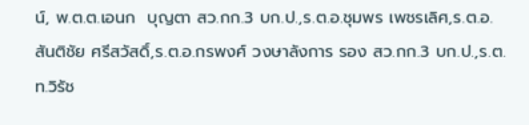น์, พ.ต.ต.เอนก  บุญตา สว.กก.3 บก.ป.,ร.ต.อ.ชุมพร เพชรเลิศ,ร.ต.อ.สันติชัย ศรีสวัสดิ์,ร.ต.อ.กรพงศ์ วงษาลังการ รอง สว.กก.3 บก.ป.,ร.ต.ท.วิรัช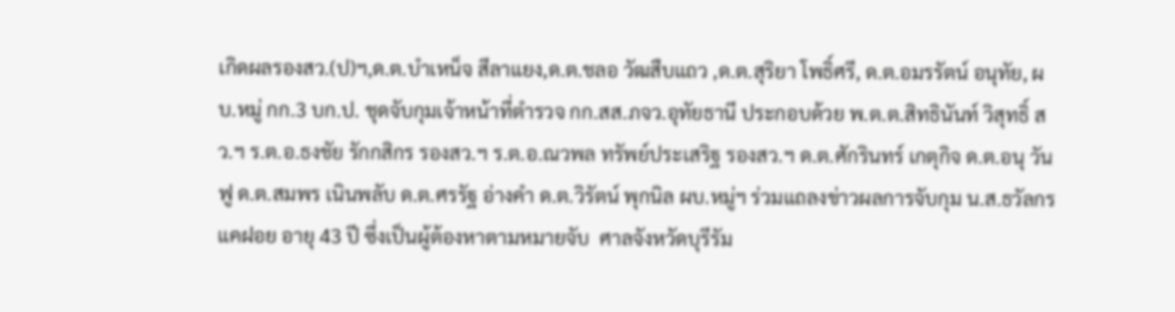เกิดผลรองสว.(ป)ฯ,ด.ต.บำเหน็จ สีลาแยง,ด.ต.ชลอ วัฒสืบแถว ,ด.ต.สุริยา โพธิ์ศรี, ด.ต.อมรรัตน์ อนุทัย, ผบ.หมู่ กก.3 บก.ป. ชุดจับกุมเจ้าหน้าที่ตำรวจ กก.สส.ภจว.อุทัยธานี ประกอบด้วย พ.ต.ต.สิทธินันท์ วิสุทธิ์ สว.ฯ ร.ต.อ.ธงชัย รักกสิกร รองสว.ฯ ร.ต.อ.ณวพล ทรัพย์ประเสริฐ รองสว.ฯ ด.ต.ศักรินทร์ เกตุกิจ ด.ต.อนุ วันฟู ด.ต.สมพร เนินพลับ ด.ต.ศรรัฐ อ่างคำ ด.ต.วิรัตน์ พุกนิล ผบ.หมู่ฯ ร่วมแถลงข่าวผลการจับกุม น.ส.ธวัลกร แคฝอย อายุ 43 ปี ซึ่งเป็นผู้ต้องหาตามหมายจับ  ศาลจังหวัดบุรีรัม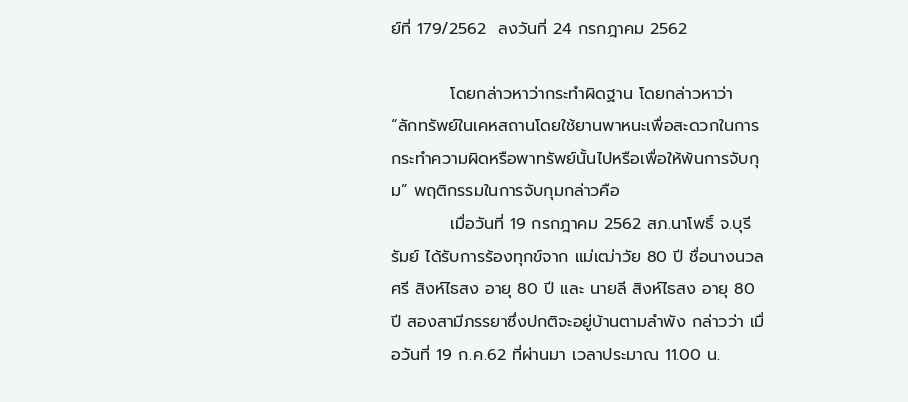ย์ที่ 179/2562  ลงวันที่ 24 กรกฎาคม 2562

          โดยกล่าวหาว่ากระทำผิดฐาน โดยกล่าวหาว่า “ลักทรัพย์ในเคหสถานโดยใช้ยานพาหนะเพื่อสะดวกในการกระทำความผิดหรือพาทรัพย์นั้นไปหรือเพื่อให้พ้นการจับกุม” พฤติกรรมในการจับกุมกล่าวคือ
          เมื่อวันที่ 19 กรกฎาคม 2562 สภ.นาโพธิ์ จ.บุรีรัมย์ ได้รับการร้องทุกข์จาก แม่เฒ่าวัย 80 ปี ชื่อนางนวลศรี สิงห์ไธสง อายุ 80 ปี และ นายลี สิงห์ไธสง อายุ 80 ปี สองสามีภรรยาซึ่งปกติจะอยู่บ้านตามลำพัง กล่าวว่า เมื่อวันที่ 19 ก.ค.62 ที่ผ่านมา เวลาประมาณ 11.00 น.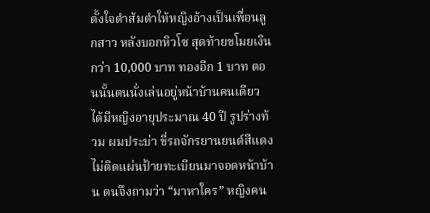ตั้งใจตำส้มตำให้หญิงอ้างเป็นเพื่อนลูกสาว หลังบอกหิวโซ สุดท้ายขโมยเงิน กว่า 10,000 บาท ทองอีก 1 บาท ตอนนั้นตนนั่งเล่นอยู่หน้าบ้านคนเดียว ได้มีหญิงอายุประมาณ 40 ปี รูปร่างท้วม ผมประบ่า ขี่รถจักรยานยนต์สีแดง ไม่ติดแผ่นป้ายทะเบียนมาจอดหน้าบ้าน ตนจึงถามว่า “มาหาใคร” หญิงคน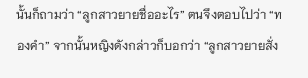นั้นก็ถามว่า “ลูกสาวยายชื่ออะไร” ตนจึงตอบไปว่า “ทองคำ” จากนั้นหญิงดังกล่าวก็บอกว่า “ลูกสาวยายสั่ง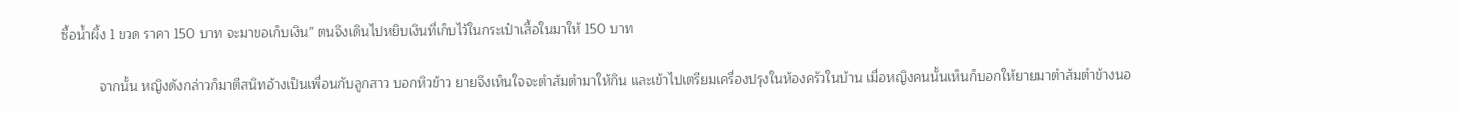ซื้อน้ำผึ้ง 1 ขวด ราคา 150 บาท จะมาขอเก็บเงิน” ตนจึงเดินไปหยิบเงินที่เก็บไว้ในกระเป๋าเสื้อในมาให้ 150 บาท

          จากนั้น หญิงดังกล่าวก็มาตีสนิทอ้างเป็นเพื่อนกับลูกสาว บอกหิวข้าว ยายจึงเห็นใจจะตำส้มตำมาให้กิน และเข้าไปเตรียมเครื่องปรุงในห้องครัวในบ้าน เมื่อหญิงคนนั้นเห็นก็บอกให้ยายมาตำส้มตำข้างนอ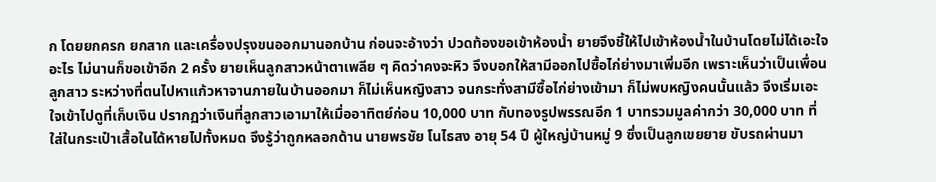ก โดยยกครก ยกสาก และเครื่องปรุงขนออกมานอกบ้าน ก่อนจะอ้างว่า ปวดท้องขอเข้าห้องน้ำ ยายจึงชี้ให้ไปเข้าห้องน้ำในบ้านโดยไม่ได้เอะใจอะไร ไม่นานก็ขอเข้าอีก 2 ครั้ง ยายเห็นลูกสาวหน้าตาเพลีย ๆ คิดว่าคงจะหิว จึงบอกให้สามีออกไปซื้อไก่ย่างมาเพิ่มอีก เพราะเห็นว่าเป็นเพื่อนลูกสาว ระหว่างที่ตนไปหาแก้วหาจานภายในบ้านออกมา ก็ไม่เห็นหญิงสาว จนกระทั่งสามีซื้อไก่ย่างเข้ามา ก็ไม่พบหญิงคนนั้นแล้ว จึงเริ่มเอะใจเข้าไปดูที่เก็บเงิน ปรากฏว่าเงินที่ลูกสาวเอามาให้เมื่ออาทิตย์ก่อน 10,000 บาท กับทองรูปพรรณอีก 1 บาทรวมมูลค่ากว่า 30,000 บาท ที่ใส่ในกระเป๋าเสื้อในได้หายไปทั้งหมด จึงรู้ว่าถูกหลอกด้าน นายพรชัย โนไธสง อายุ 54 ปี ผู้ใหญ่บ้านหมู่ 9 ซึ่งเป็นลูกเขยยาย ขับรถผ่านมา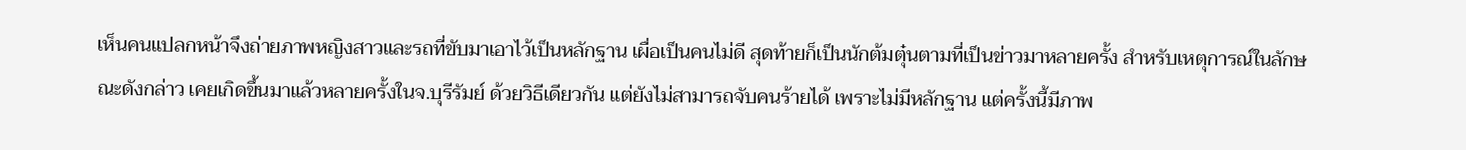เห็นคนแปลกหน้าจึงถ่ายภาพหญิงสาวและรถที่ขับมาเอาไว้เป็นหลักฐาน เผื่อเป็นคนไม่ดี สุดท้ายก็เป็นนักต้มตุ๋นตามที่เป็นข่าวมาหลายครั้ง สำหรับเหตุการณ์ในลักษณะดังกล่าว เคยเกิดขึ้นมาแล้วหลายครั้งในจ.บุรีรัมย์ ด้วยวิธีเดียวกัน แต่ยังไม่สามารถจับคนร้ายได้ เพราะไม่มีหลักฐาน แต่ครั้งนี้มีภาพ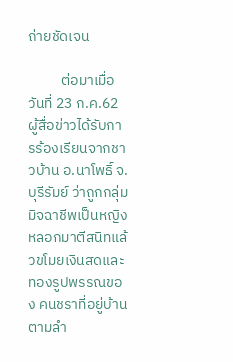ถ่ายชัดเจน

          ต่อมาเมื่อวันที่ 23 ก.ค.62 ผู้สื่อข่าวได้รับการร้องเรียนจากชาวบ้าน อ.นาโพธิ์ จ.บุรีรัมย์ ว่าถูกกลุ่มมิจฉาชีพเป็นหญิง หลอกมาตีสนิทแล้วขโมยเงินสดและทองรูปพรรณของ คนชราที่อยู่บ้านตามลำ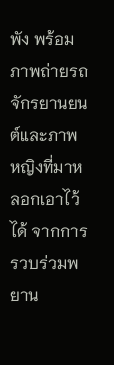พัง พร้อมภาพถ่ายรถจักรยานยนต์และภาพหญิงที่มาหลอกเอาไว้ได้ จากการรวบร่วมพยาน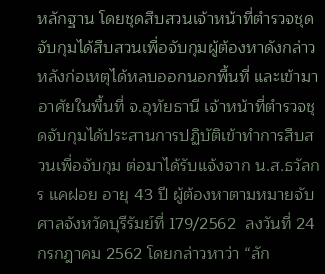หลักฐาน โดยชุดสืบสวนเจ้าหน้าที่ตำรวจชุดจับกุมได้สืบสวนเพื่อจับกุมผู้ต้องหาดังกล่าว หลังก่อเหตุได้หลบออกนอกพื้นที่ และเข้ามาอาศัยในพื้นที่ จ.อุทัยธานี เจ้าหน้าที่ตำรวจชุดจับกุมได้ประสานการปฏิบัติเข้าทำการสืบสวนเพื่อจับกุม ต่อมาได้รับแจ้งจาก น.ส.ธวัลกร แคฝอย อายุ 43 ปี ผู้ต้องหาตามหมายจับ ศาลจังหวัดบุรีรัมย์ที่ 179/2562  ลงวันที่ 24 กรกฎาคม 2562 โดยกล่าวหาว่า “ลัก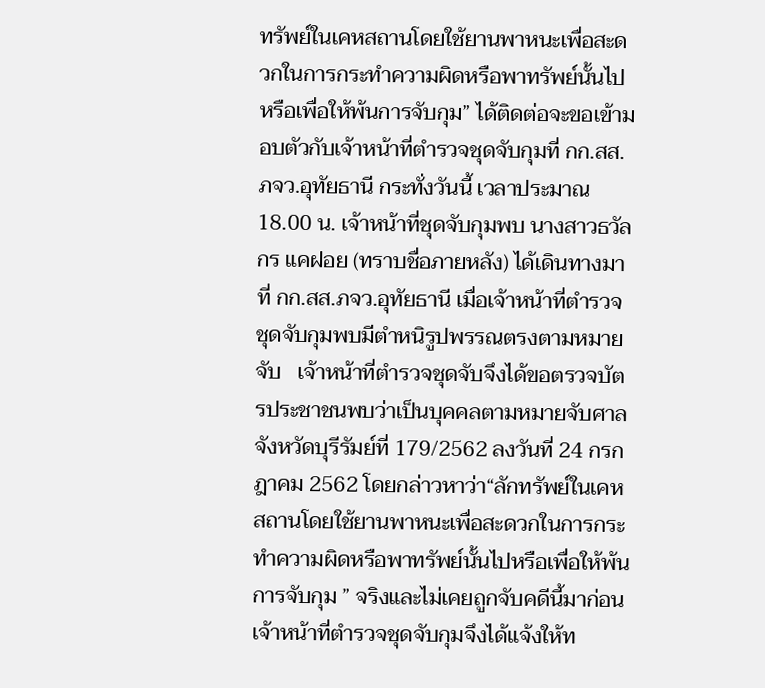ทรัพย์ในเคหสถานโดยใช้ยานพาหนะเพื่อสะดวกในการกระทำความผิดหรือพาทรัพย์นั้นไปหรือเพื่อให้พ้นการจับกุม” ได้ติดต่อจะขอเข้ามอบตัวกับเจ้าหน้าที่ตำรวจชุดจับกุมที่ กก.สส.ภจว.อุทัยธานี กระทั่งวันนี้ เวลาประมาณ 18.00 น. เจ้าหน้าที่ชุดจับกุมพบ นางสาวธวัลกร แคฝอย (ทราบชื่อภายหลัง) ได้เดินทางมาที่ กก.สส.ภจว.อุทัยธานี เมื่อเจ้าหน้าที่ตำรวจชุดจับกุมพบมีตำหนิรูปพรรณตรงตามหมายจับ   เจ้าหน้าที่ตำรวจชุดจับจึงได้ขอตรวจบัตรประชาชนพบว่าเป็นบุคคลตามหมายจับศาลจังหวัดบุรีรัมย์ที่ 179/2562 ลงวันที่ 24 กรกฎาคม 2562 โดยกล่าวหาว่า“ลักทรัพย์ในเคหสถานโดยใช้ยานพาหนะเพื่อสะดวกในการกระทำความผิดหรือพาทรัพย์นั้นไปหรือเพื่อให้พ้นการจับกุม ” จริงและไม่เคยถูกจับคดีนี้มาก่อนเจ้าหน้าที่ตำรวจชุดจับกุมจึงได้แจ้งให้ท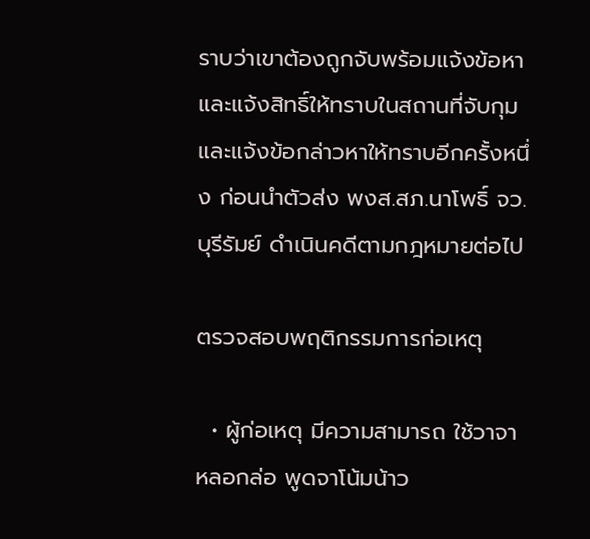ราบว่าเขาต้องถูกจับพร้อมแจ้งข้อหาและแจ้งสิทธิ์ให้ทราบในสถานที่จับกุม และแจ้งข้อกล่าวหาให้ทราบอีกครั้งหนึ่ง ก่อนนำตัวส่ง พงส.สภ.นาโพธิ์ จว.บุรีรัมย์ ดำเนินคดีตามกฎหมายต่อไป

ตรวจสอบพฤติกรรมการก่อเหตุ

  • ผู้ก่อเหตุ มีความสามารถ ใช้วาจา หลอกล่อ พูดจาโน้มน้าว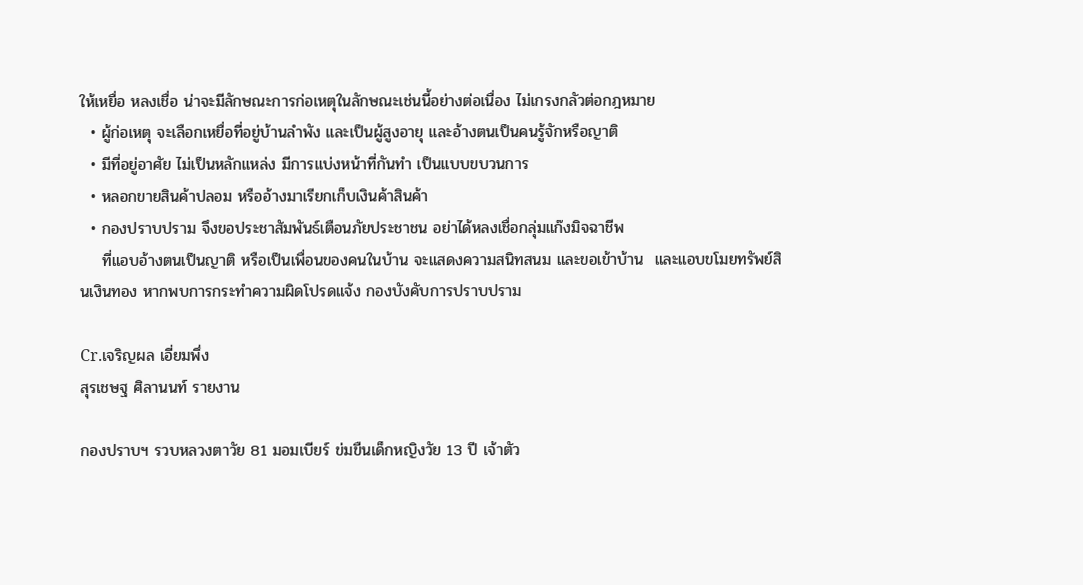ให้เหยื่อ หลงเชื่อ น่าจะมีลักษณะการก่อเหตุในลักษณะเช่นนี้อย่างต่อเนื่อง ไม่เกรงกลัวต่อกฎหมาย
  • ผู้ก่อเหตุ จะเลือกเหยื่อที่อยู่บ้านลำพัง และเป็นผู้สูงอายุ และอ้างตนเป็นคนรู้จักหรือญาติ
  • มีที่อยู่อาศัย ไม่เป็นหลักแหล่ง มีการแบ่งหน้าที่กันทำ เป็นแบบขบวนการ
  • หลอกขายสินค้าปลอม หรืออ้างมาเรียกเก็บเงินค้าสินค้า
  • กองปราบปราม จึงขอประชาสัมพันธ์เตือนภัยประชาชน อย่าได้หลงเชื่อกลุ่มแก๊งมิจฉาชีพ
    ที่แอบอ้างตนเป็นญาติ หรือเป็นเพื่อนของคนในบ้าน จะแสดงความสนิทสนม และขอเข้าบ้าน  และแอบขโมยทรัพย์สินเงินทอง หากพบการกระทำความผิดโปรดแจ้ง กองบังคับการปราบปราม

Cr.เจริญผล เอี่ยมพึ่ง
สุรเชษฐ ศิลานนท์ รายงาน

กองปราบฯ รวบหลวงตาวัย 81 มอมเบียร์ ข่มขืนเด็กหญิงวัย 13 ปี เจ้าตัว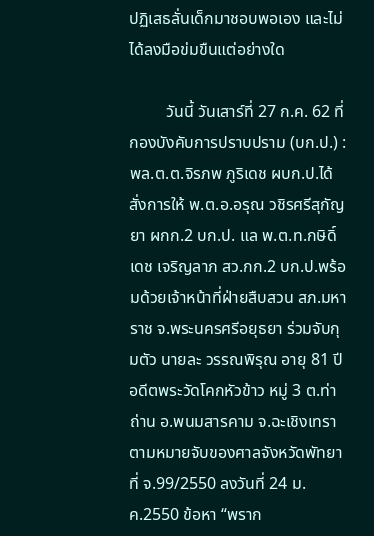ปฏิเสธลั่นเด็กมาชอบพอเอง และไม่ได้ลงมือข่มขืนแต่อย่างใด

         วันนี้ วันเสาร์ที่ 27 ก.ค. 62 ที่กองบังคับการปราบปราม (บก.ป.) : พล.ต.ต.จิรภพ ภูริเดช ผบก.ป.ได้สั่งการให้ พ.ต.อ.อรุณ วชิรศรีสุกัญยา ผกก.2 บก.ป. แล พ.ต.ท.กษิดิ์เดช เจริญลาภ สว.กก.2 บก.ป.พร้อมด้วยเจ้าหน้าที่ฝ่ายสืบสวน สภ.มหาราช จ.พระนครศรีอยุธยา ร่วมจับกุมตัว นายละ วรรณพิรุณ อายุ 81 ปี อดีตพระวัดโคกหัวข้าว หมู่ 3 ต.ท่าถ่าน อ.พนมสารคาม จ.ฉะเชิงเทรา ตามหมายจับของศาลจังหวัดพัทยา ที่ จ.99/2550 ลงวันที่ 24 ม.ค.2550 ข้อหา “พราก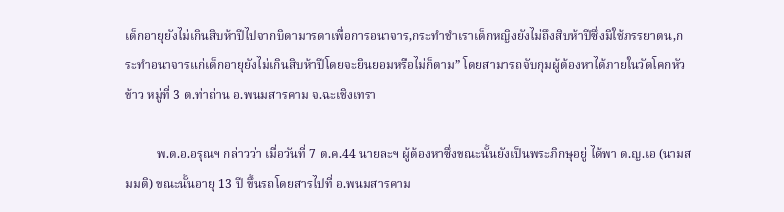เด็กอายุยังไม่เกินสิบห้าปีไปจากบิดามารดาเพื่อการอนาจาร,กระทำชำเราเด็กหญิงยังไม่ถึงสิบห้าปีซึ่งมิใช้ภรรยาตน,กระทำอนาจารแก่เด็กอายุยังไม่เกินสิบห้าปีโดยจะยินยอมหรือไม่ก็ตาม” โดยสามารถจับกุมผู้ต้องหาได้ภายในวัดโคกหัวข้าว หมู่ที่ 3 ต.ท่าถ่าน อ.พนมสารคาม จ.ฉะเชิงเทรา

          พ.ต.อ.อรุณฯ กล่าวว่า เมื่อวันที่ 7 ต.ค.44 นายละฯ ผู้ต้องหาซึ่งขณะนั้นยังเป็นพระภิกษุอยู่ ได้พา ด.ญ.เอ (นามสมมติ) ขณะนั้นอายุ 13 ปี ขึ้นรถโดยสารไปที่ อ.พนมสารคาม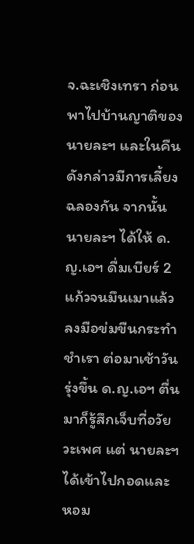จ.ฉะเชิงเทรา ก่อนพาไปบ้านญาติของ นายละฯ และในคืนดังกล่าวมีการเลี้ยงฉลองกัน จากนั้น นายละฯ ได้ให้ ด.ญ.เอฯ ดื่มเบียร์ 2 แก้วจนมึนเมาแล้วลงมือข่มขืนกระทำชำเรา ต่อมาเช้าวันรุ่งขึ้น ด.ญ.เอฯ ตื่นมาก็รู้สึกเจ็บที่อวัยวะเพศ แต่ นายละฯ ได้เข้าไปกอดและหอม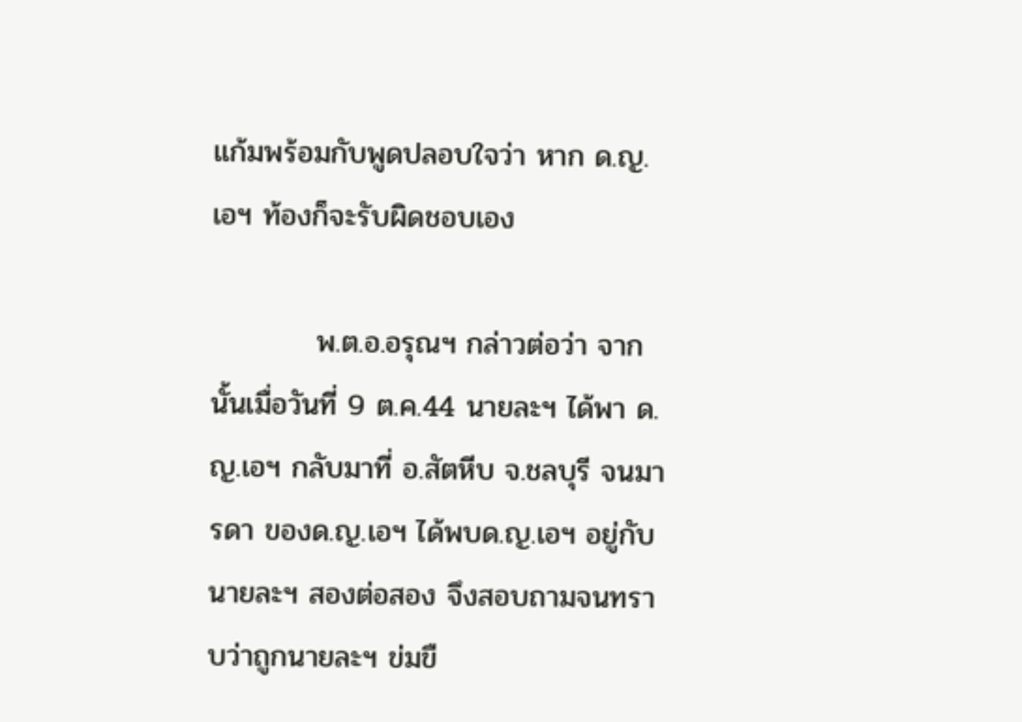แก้มพร้อมกับพูดปลอบใจว่า หาก ด.ญ.เอฯ ท้องก็จะรับผิดชอบเอง

          พ.ต.อ.อรุณฯ กล่าวต่อว่า จากนั้นเมื่อวันที่ 9 ต.ค.44 นายละฯ ได้พา ด.ญ.เอฯ กลับมาที่ อ.สัตหีบ จ.ชลบุรี จนมารดา ของด.ญ.เอฯ ได้พบด.ญ.เอฯ อยู่กับ นายละฯ สองต่อสอง จึงสอบถามจนทราบว่าถูกนายละฯ ข่มขื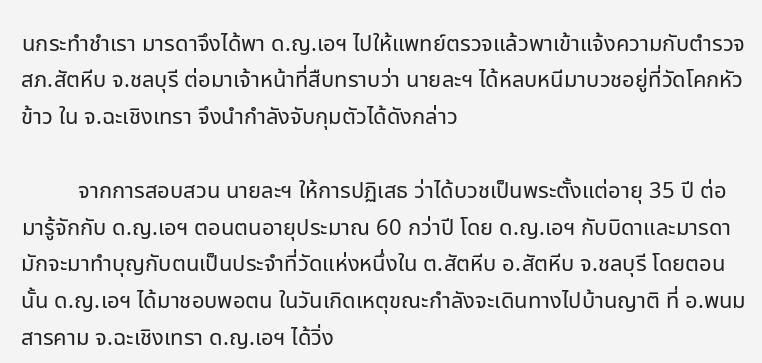นกระทำชำเรา มารดาจึงได้พา ด.ญ.เอฯ ไปให้แพทย์ตรวจแล้วพาเข้าแจ้งความกับตำรวจ สภ.สัตหีบ จ.ชลบุรี ต่อมาเจ้าหน้าที่สืบทราบว่า นายละฯ ได้หลบหนีมาบวชอยู่ที่วัดโคกหัวข้าว ใน จ.ฉะเชิงเทรา จึงนำกำลังจับกุมตัวได้ดังกล่าว

          จากการสอบสวน นายละฯ ให้การปฏิเสธ ว่าได้บวชเป็นพระตั้งแต่อายุ 35 ปี ต่อมารู้จักกับ ด.ญ.เอฯ ตอนตนอายุประมาณ 60 กว่าปี โดย ด.ญ.เอฯ กับบิดาและมารดา มักจะมาทำบุญกับตนเป็นประจำที่วัดแห่งหนึ่งใน ต.สัตหีบ อ.สัตหีบ จ.ชลบุรี โดยตอนนั้น ด.ญ.เอฯ ได้มาชอบพอตน ในวันเกิดเหตุขณะกำลังจะเดินทางไปบ้านญาติ ที่ อ.พนมสารคาม จ.ฉะเชิงเทรา ด.ญ.เอฯ ได้วิ่ง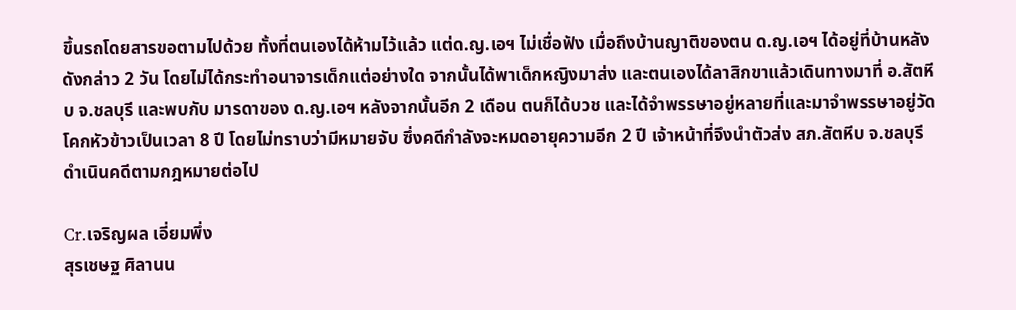ขึ้นรถโดยสารขอตามไปด้วย ทั้งที่ตนเองได้ห้ามไว้แล้ว แต่ด.ญ.เอฯ ไม่เชื่อฟัง เมื่อถึงบ้านญาติของตน ด.ญ.เอฯ ได้อยู่ที่บ้านหลังดังกล่าว 2 วัน โดยไม่ได้กระทำอนาจารเด็กแต่อย่างใด จากนั้นได้พาเด็กหญิงมาส่ง และตนเองได้ลาสิกขาแล้วเดินทางมาที่ อ.สัตหีบ จ.ชลบุรี และพบกับ มารดาของ ด.ญ.เอฯ หลังจากนั้นอีก 2 เดือน ตนก็ได้บวช และได้จำพรรษาอยู่หลายที่และมาจำพรรษาอยู่วัดโคกหัวข้าวเป็นเวลา 8 ปี โดยไม่ทราบว่ามีหมายจับ ซึ่งคดีกำลังจะหมดอายุความอีก 2 ปี เจ้าหน้าที่จึงนำตัวส่ง สภ.สัตหีบ จ.ชลบุรี ดำเนินคดีตามกฎหมายต่อไป

Cr.เจริญผล เอี่ยมพึ่ง
สุรเชษฐ ศิลานน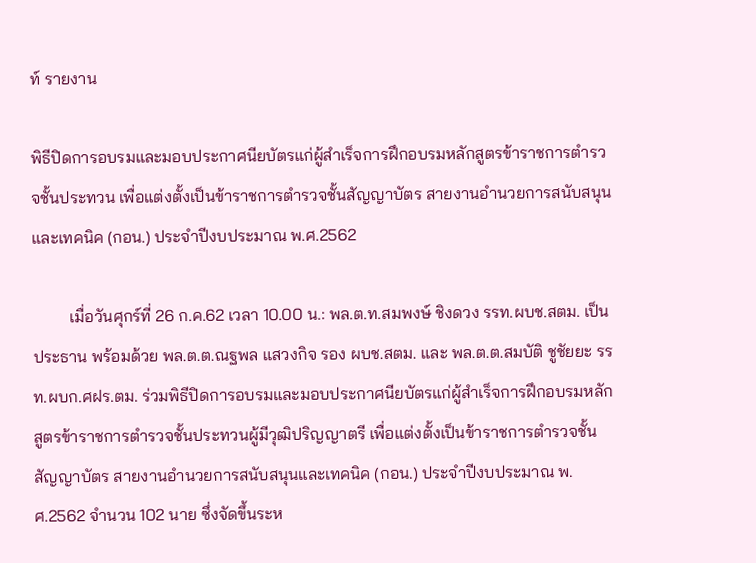ท์ รายงาน

พิธีปิดการอบรมและมอบประกาศนียบัตรแก่ผู้สำเร็จการฝึกอบรมหลักสูตรข้าราชการตำรวจชั้นประทวน เพื่อแต่งตั้งเป็นข้าราชการตำรวจชั้นสัญญาบัตร สายงานอำนวยการสนับสนุนและเทคนิค (กอน.) ประจำปีงบประมาณ พ.ศ.2562

         เมื่อวันศุกร์ที่ 26 ก.ค.62 เวลา 10.00 น.: พล.ต.ท.สมพงษ์ ชิงดวง รรท.ผบช.สตม. เป็นประธาน พร้อมด้วย พล.ต.ต.ณฐพล แสวงกิจ รอง ผบช.สตม. และ พล.ต.ต.สมบัติ ชูชัยยะ รรท.ผบก.ศฝร.ตม. ร่วมพิธีปิดการอบรมและมอบประกาศนียบัตรแก่ผู้สำเร็จการฝึกอบรมหลักสูตรข้าราชการตำรวจชั้นประทวนผู้มีวุฒิปริญญาตรี เพื่อแต่งตั้งเป็นข้าราชการตำรวจชั้นสัญญาบัตร สายงานอำนวยการสนับสนุนและเทคนิค (กอน.) ประจำปีงบประมาณ พ.ศ.2562 จำนวน 102 นาย ซึ่งจัดขึ้นระห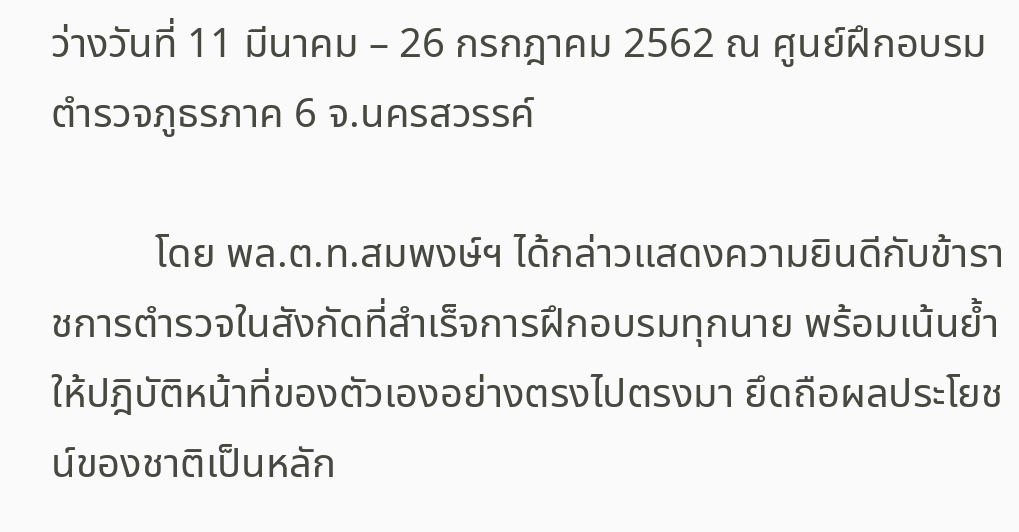ว่างวันที่ 11 มีนาคม – 26 กรกฎาคม 2562 ณ ศูนย์ฝึกอบรมตำรวจภูธรภาค 6 จ.นครสวรรค์

          โดย พล.ต.ท.สมพงษ์ฯ ได้กล่าวแสดงความยินดีกับข้าราชการตำรวจในสังกัดที่สำเร็จการฝึกอบรมทุกนาย พร้อมเน้นย้ำให้ปฎิบัติหน้าที่ของตัวเองอย่างตรงไปตรงมา ยึดถือผลประโยชน์ของชาติเป็นหลัก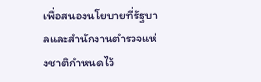เพื่อสนองนโยบายที่รัฐบาลและสำนักงานตำรวจแห่งชาติกำหนดไว้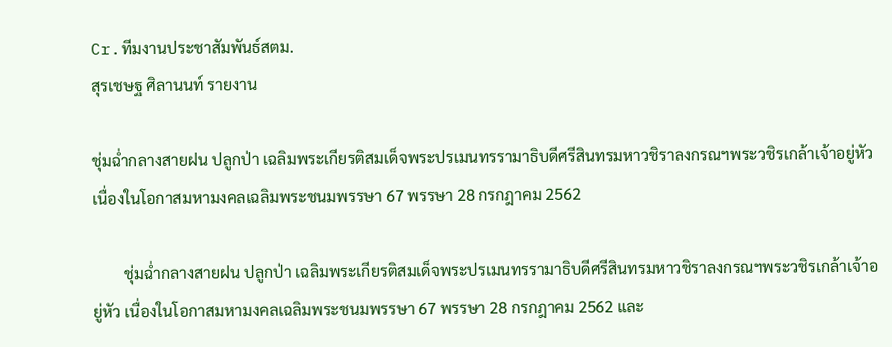Cr.ทีมงานประชาสัมพันธ์สตม.
สุรเชษฐ ศิลานนท์ รายงาน

ชุ่มฉ่ำกลางสายฝน ปลูกป่า เฉลิมพระเกียรติสมเด็จพระปรเมนทรรามาธิบดีศรีสินทรมหาวชิราลงกรณฯพระวชิรเกล้าเจ้าอยู่หัว เนื่องในโอกาสมหามงคลเฉลิมพระชนมพรรษา 67 พรรษา 28 กรกฎาคม 2562

        ชุ่มฉ่ำกลางสายฝน ปลูกป่า เฉลิมพระเกียรติสมเด็จพระปรเมนทรรามาธิบดีศรีสินทรมหาวชิราลงกรณฯพระวชิรเกล้าเจ้าอยู่หัว เนื่องในโอกาสมหามงคลเฉลิมพระชนมพรรษา 67 พรรษา 28 กรกฎาคม 2562 และ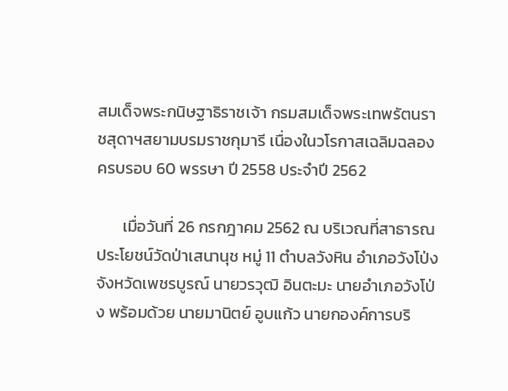สมเด็จพระกนิษฐาธิราชเจ้า กรมสมเด็จพระเทพรัตนราชสุดาฯสยามบรมราชกุมารี เนื่องในวโรกาสเฉลิมฉลองครบรอบ 60 พรรษา ปี 2558 ประจำปี 2562

       เมื่อวันที่ 26 กรกฎาคม 2562 ณ บริเวณที่สาธารณประโยชน์วัดป่าเสนานุช หมู่ 11 ตำบลวังหิน อำเภอวังโป่ง จังหวัดเพชรบูรณ์ นายวรวุฒิ อินตะมะ นายอำเภอวังโป่ง พร้อมด้วย นายมานิตย์ อูบแก้ว นายกองค์การบริ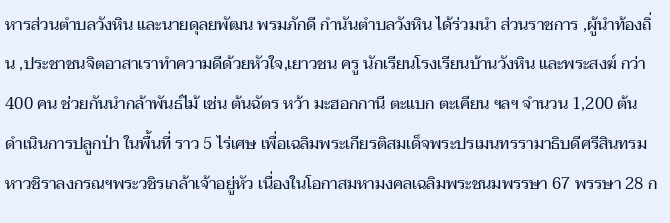หารส่วนตำบลวังหิน และนายดุลยพัฒน พรมภักดี กำนันตำบลวังหิน ได้ร่วมนำ ส่วนราชการ ,ผู้นำท้องถิ่น ,ประชาชนจิตอาสาเราทำความดีด้วยหัวใจ,เยาวชน ครู นักเรียนโรงเรียนบ้านวังหิน และพระสงฆ์ กว่า 400 คน ช่วยกันนำกล้าพันธ์ไม้ เช่น ต้นฉัตร หว้า มะฮอกกานี ตะแบก ตะเคียน ฯลฯ จำนวน 1,200 ต้น ดำเนินการปลูกป่า ในพื้นที่ ราว 5 ไร่เศษ เพื่อเฉลิมพระเกียรติสมเด็จพระปรเมนทรรามาธิบดีศรีสินทรมหาวชิราลงกรณฯพระวชิรเกล้าเจ้าอยู่หัว เนื่องในโอกาสมหามงคลเฉลิมพระชนมพรรษา 67 พรรษา 28 ก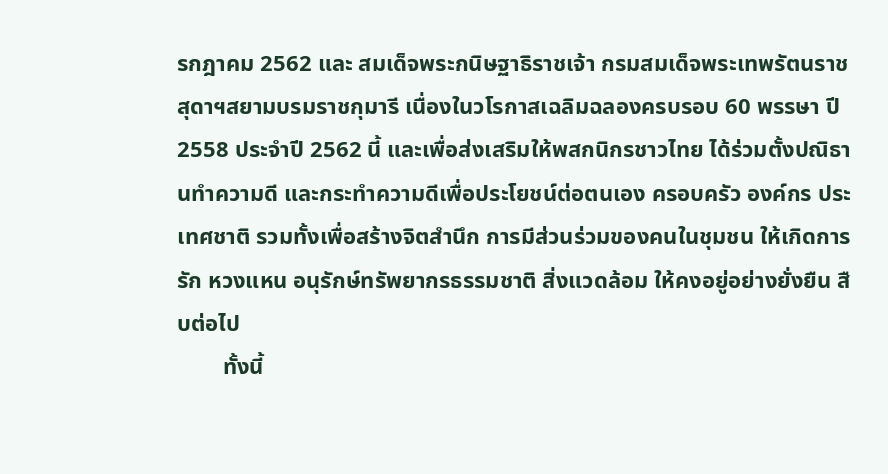รกฎาคม 2562 และ สมเด็จพระกนิษฐาธิราชเจ้า กรมสมเด็จพระเทพรัตนราชสุดาฯสยามบรมราชกุมารี เนื่องในวโรกาสเฉลิมฉลองครบรอบ 60 พรรษา ปี 2558 ประจำปี 2562 นี้ และเพื่อส่งเสริมให้พสกนิกรชาวไทย ได้ร่วมตั้งปณิธานทำความดี และกระทำความดีเพื่อประโยชน์ต่อตนเอง ครอบครัว องค์กร ประเทศชาติ รวมทั้งเพื่อสร้างจิตสำนึก การมีส่วนร่วมของคนในชุมชน ให้เกิดการรัก หวงแหน อนุรักษ์ทรัพยากรธรรมชาติ สิ่งแวดล้อม ให้คงอยู่อย่างยั่งยืน สืบต่อไป
        ทั้งนี้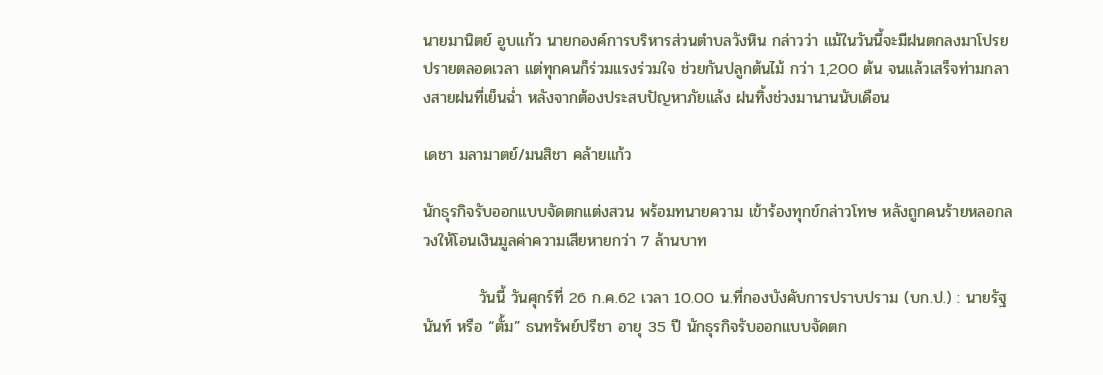นายมานิตย์ อูบแก้ว นายกองค์การบริหารส่วนตำบลวังหิน กล่าวว่า แม้ในวันนี้จะมีฝนตกลงมาโปรยปรายตลอดเวลา แต่ทุกคนก็ร่วมแรงร่วมใจ ช่วยกันปลูกต้นไม้ กว่า 1,200 ต้น จนแล้วเสร็จท่ามกลางสายฝนที่เย็นฉ่ำ หลังจากต้องประสบปัญหาภัยแล้ง ฝนทิ้งช่วงมานานนับเดือน

เดชา มลามาตย์/มนสิชา คล้ายแก้ว

นักธุรกิจรับออกแบบจัดตกแต่งสวน พร้อมทนายความ เข้าร้องทุกข์กล่าวโทษ หลังถูกคนร้ายหลอกลวงให้โอนเงินมูลค่าความเสียหายกว่า 7 ล้านบาท

          วันนี้ วันศุกร์ที่ 26 ก.ค.62 เวลา 10.00 น.ที่กองบังคับการปราบปราม (บก.ป.) : นายรัฐนันท์ หรือ “ตั้ม” ธนทรัพย์ปรีชา อายุ 35 ปี นักธุรกิจรับออกแบบจัดตก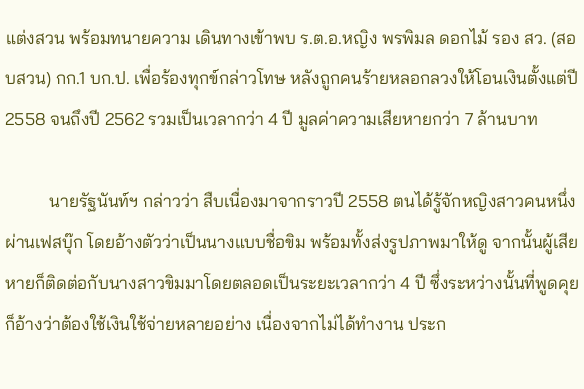แต่งสวน พร้อมทนายความ เดินทางเข้าพบ ร.ต.อ.หญิง พรพิมล ดอกไม้ รอง สว. (สอบสวน) กก.1 บก.ป. เพื่อร้องทุกข์กล่าวโทษ หลังถูกคนร้ายหลอกลวงให้โอนเงินตั้งแต่ปี 2558 จนถึงปี 2562 รวมเป็นเวลากว่า 4 ปี มูลค่าความเสียหายกว่า 7 ล้านบาท

          นายรัฐนันท์ฯ กล่าวว่า สืบเนื่องมาจากราวปี 2558 ตนได้รู้จักหญิงสาวคนหนึ่งผ่านเฟสบุ๊ก โดยอ้างตัวว่าเป็นนางแบบชื่อขิม พร้อมทั้งส่งรูปภาพมาให้ดู จากนั้นผู้เสียหายก็ติดต่อกับนางสาวขิมมาโดยตลอดเป็นระยะเวลากว่า 4 ปี ซึ่งระหว่างนั้นที่พูดคุยก็อ้างว่าต้องใช้เงินใช้จ่ายหลายอย่าง เนื่องจากไม่ได้ทำงาน ประก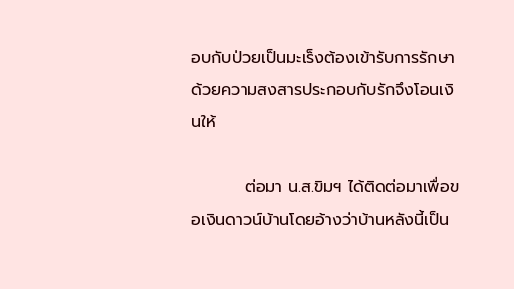อบกับป่วยเป็นมะเร็งต้องเข้ารับการรักษา ด้วยความสงสารประกอบกับรักจึงโอนเงินให้

         ต่อมา น.ส.ขิมฯ ได้ติดต่อมาเพื่อขอเงินดาวน์บ้านโดยอ้างว่าบ้านหลังนี้เป็น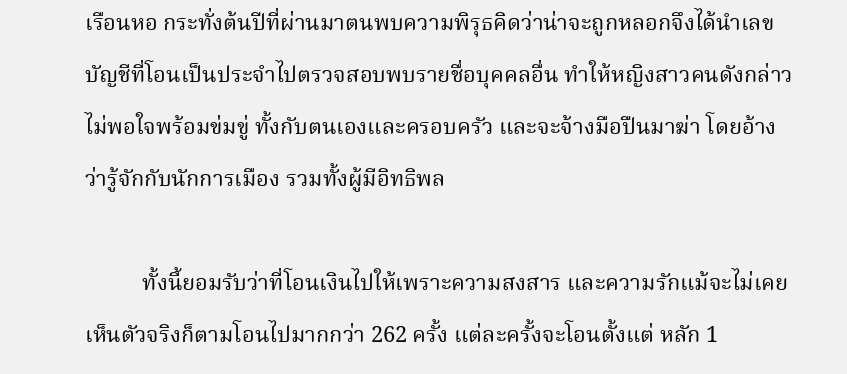เรือนหอ กระทั่งต้นปีที่ผ่านมาตนพบความพิรุธคิดว่าน่าจะถูกหลอกจึงได้นำเลขบัญชีที่โอนเป็นประจำไปตรวจสอบพบรายชื่อบุคคลอื่น ทำให้หญิงสาวคนดังกล่าวไม่พอใจพร้อมข่มขู่ ทั้งกับตนเองและครอบครัว และจะจ้างมือปืนมาฆ่า โดยอ้างว่ารู้จักกับนักการเมือง รวมทั้งผู้มีอิทธิพล

          ทั้งนี้ยอมรับว่าที่โอนเงินไปให้เพราะความสงสาร และความรักแม้จะไม่เคยเห็นตัวจริงก็ตามโอนไปมากกว่า 262 ครั้ง แต่ละครั้งจะโอนตั้งแต่ หลัก 1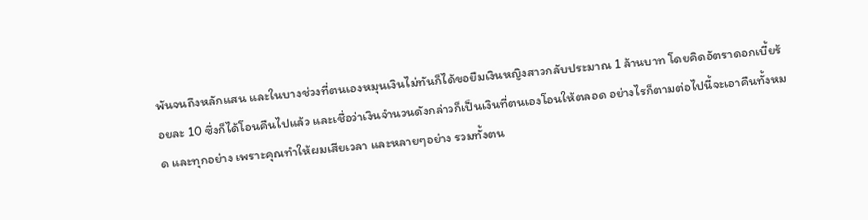พันจนถึงหลักแสน และในบางช่วงที่ตนเองหมุนเงินไม่ทันก็ได้ขอยืมเงินหญิงสาวกลับประมาณ 1 ล้านบาท โดยคิดอัตราดอกเบี้ยร้อยละ 10 ซึ่งก็ได้โอนคืนไปแล้ว และเชื่อว่าเงินจำนวนดังกล่าวก็เป็นเงินที่ตนเองโอนให้ตลอด อย่างไรก็ตามต่อไปนี้จะเอาคืนทั้งหมด และทุกอย่าง เพราะคุณทำให้ผมเสียเวลา และหลายๆอย่าง รวมทั้งตน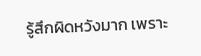รู้สึกผิดหวังมาก เพราะ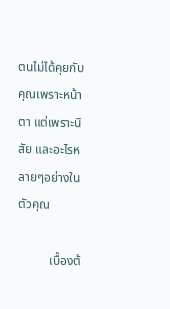ตนไม่ได้คุยกับคุณเพราะหน้าตา แต่เพราะนิสัย และอะไรหลายๆอย่างในตัวคุณ

          เบื้องต้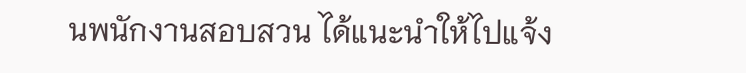นพนักงานสอบสวน ได้แนะนำให้ไปแจ้ง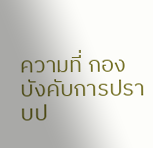ความที่ กองบังคับการปราบป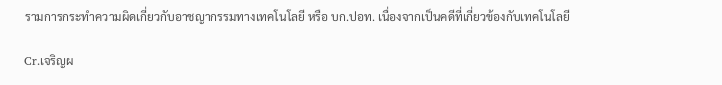รามการกระทำความผิดเกี่ยวกับอาชญากรรมทางเทคโนโลยี หรือ บก.ปอท. เนื่องจากเป็นคดีที่เกี่ยวข้องกับเทคโนโลยี

Cr.เจริญผ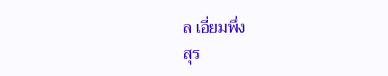ล เอี่ยมพึ่ง
สุร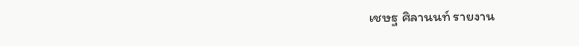เชษฐ ศิลานนท์ รายงาน